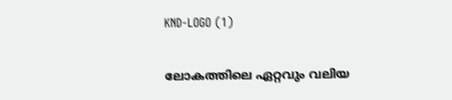KND-LOGO (1)

ലോകത്തിലെ ഏറ്റവും വലിയ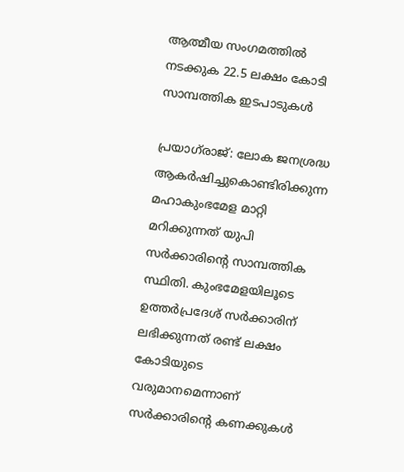ആത്മീയ സംഗമത്തിൽ നടക്കുക 22.5 ലക്ഷം കോടി സാമ്പത്തിക ഇടപാടുകൾ

പ്രയാഗ്‌രാജ്: ലോക ജനശ്രദ്ധ ആകര്‍ഷിച്ചുകൊണ്ടിരിക്കുന്ന മഹാകുംഭമേള മാറ്റി മറിക്കുന്നത് യുപി സര്‍ക്കാരിന്റെ സാമ്പത്തിക സ്ഥിതി. കുംഭമേളയിലൂടെ ഉത്തര്‍പ്രദേശ് സര്‍ക്കാരിന് ലഭിക്കുന്നത് രണ്ട് ലക്ഷം കോടിയുടെ വരുമാനമെന്നാണ് സര്‍ക്കാരിന്റെ കണക്കുകള്‍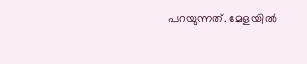പറയുന്നത്. മേളയില്‍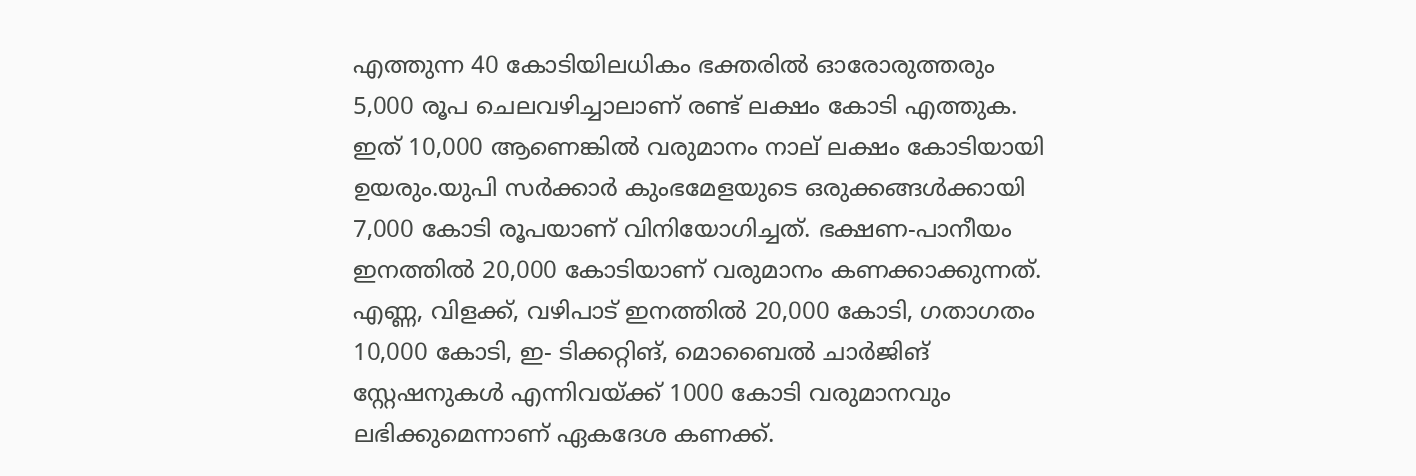എത്തുന്ന 40 കോടിയിലധികം ഭക്തരില്‍ ഓരോരുത്തരും 5,000 രൂപ ചെലവഴിച്ചാലാണ് രണ്ട് ലക്ഷം കോടി എത്തുക. ഇത് 10,000 ആണെങ്കില്‍ വരുമാനം നാല് ലക്ഷം കോടിയായി ഉയരും.യുപി സര്‍ക്കാര്‍ കുംഭമേളയുടെ ഒരുക്കങ്ങള്‍ക്കായി 7,000 കോടി രൂപയാണ് വിനിയോഗിച്ചത്. ഭക്ഷണ-പാനീയം ഇനത്തില്‍ 20,000 കോടിയാണ് വരുമാനം കണക്കാക്കുന്നത്. എണ്ണ, വിളക്ക്, വഴിപാട് ഇനത്തില്‍ 20,000 കോടി, ഗതാഗതം 10,000 കോടി, ഇ- ടിക്കറ്റിങ്, മൊബൈല്‍ ചാര്‍ജിങ് സ്റ്റേഷനുകള്‍ എന്നിവയ്‌ക്ക് 1000 കോടി വരുമാനവും ലഭിക്കുമെന്നാണ് ഏകദേശ കണക്ക്.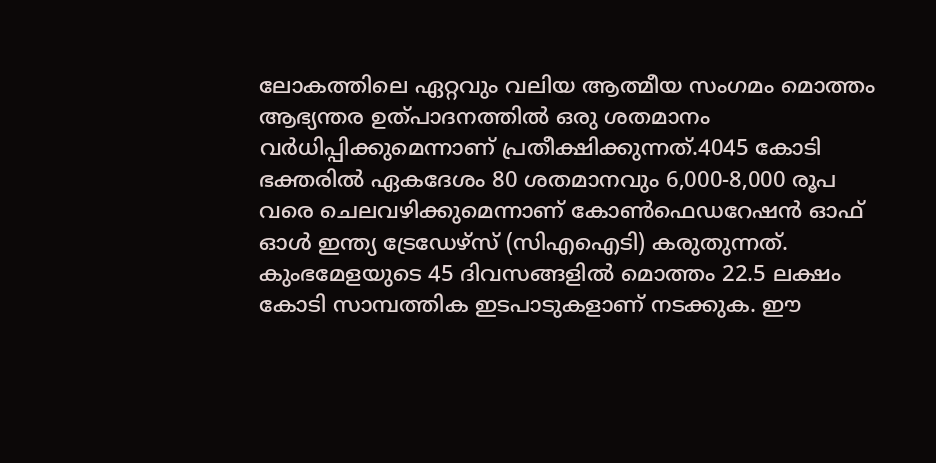ലോകത്തിലെ ഏറ്റവും വലിയ ആത്മീയ സംഗമം മൊത്തം ആഭ്യന്തര ഉത്പാദനത്തില്‍ ഒരു ശതമാനം വര്‍ധിപ്പിക്കുമെന്നാണ് പ്രതീക്ഷിക്കുന്നത്.4045 കോടി ഭക്തരില്‍ ഏകദേശം 80 ശതമാനവും 6,000-8,000 രൂപ വരെ ചെലവഴിക്കുമെന്നാണ് കോണ്‍ഫെഡറേഷന്‍ ഓഫ് ഓള്‍ ഇന്ത്യ ട്രേഡേഴ്‌സ് (സിഎഐടി) കരുതുന്നത്. കുംഭമേളയുടെ 45 ദിവസങ്ങളില്‍ മൊത്തം 22.5 ലക്ഷം കോടി സാമ്പത്തിക ഇടപാടുകളാണ് നടക്കുക. ഈ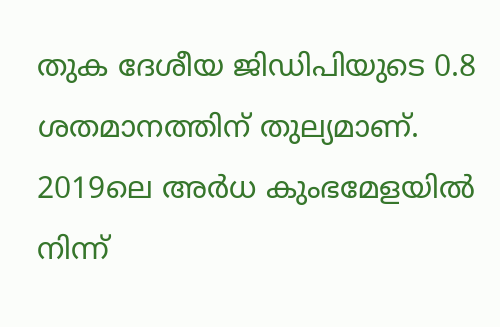തുക ദേശീയ ജിഡിപിയുടെ 0.8 ശതമാനത്തിന് തുല്യമാണ്. 2019ലെ അര്‍ധ കുംഭമേളയില്‍ നിന്ന്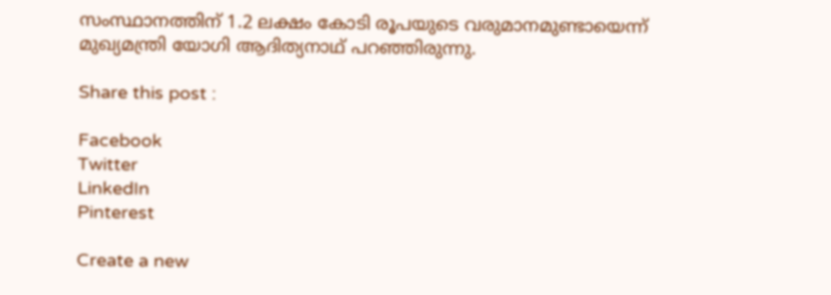സംസ്ഥാനത്തിന് 1.2 ലക്ഷം കോടി രൂപയുടെ വരുമാനമുണ്ടായെന്ന് മുഖ്യമന്ത്രി യോഗി ആദിത്യനാഥ് പറഞ്ഞിരുന്നു.

Share this post :

Facebook
Twitter
LinkedIn
Pinterest

Create a new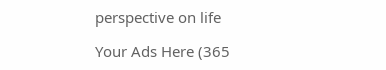perspective on life

Your Ads Here (365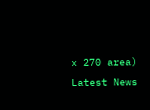x 270 area)
Latest News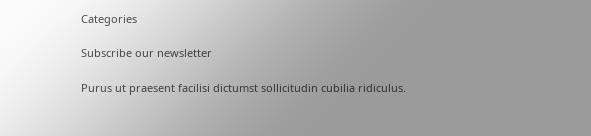Categories

Subscribe our newsletter

Purus ut praesent facilisi dictumst sollicitudin cubilia ridiculus.